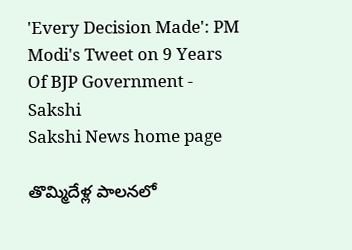'Every Decision Made': PM Modi's Tweet on 9 Years Of BJP Government - Sakshi
Sakshi News home page

తొమ్మిదేళ్ల పాలనలో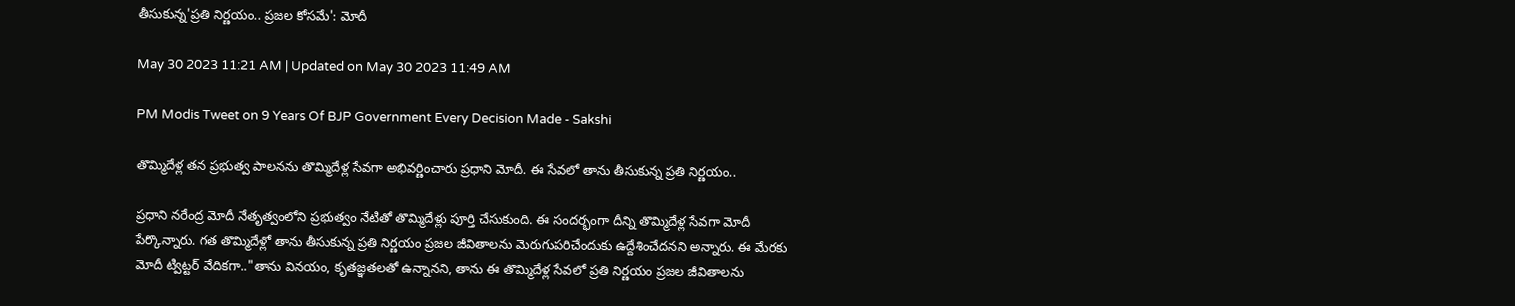తీసుకున్న'ప్రతి నిర్ణయం.. ప్రజల కోసమే': మోదీ

May 30 2023 11:21 AM | Updated on May 30 2023 11:49 AM

PM Modis Tweet on 9 Years Of BJP Government Every Decision Made - Sakshi

తొమ్మిదేళ్ల తన ప్రభుత్వ పాలనను తొమ్మిదేళ్ల సేవగా అభివర్ణించారు ప్రధాని మోదీ. ఈ సేవలో తాను తీసుకున్న ప్రతి నిర్ణయం..

ప్రధాని నరేంద్ర మోదీ నేతృత్వంలోని ప్రభుత్వం నేటితో తొమ్మిదేళ్లు పూర్తి చేసుకుంది. ఈ సందర్భంగా దీన్ని తొమ్మిదేళ్ల సేవగా మోదీ పేర్కొన్నారు. గత తొమ్మిదేళ్లో తాను తీసుకున్న ప్రతి నిర్ణయం ప్రజల జీవితాలను మెరుగుపరిచేందుకు ఉద్దేశించేదనని అన్నారు. ఈ మేరకు మోదీ ట్విట్టర్‌ వేదికగా.."తాను వినయం, కృతజ్ఞతలతో ఉన్నానని, తాను ఈ తొమ్మిదేళ్ల సేవలో ప్రతి నిర్ణయం ప్రజల జీవితాలను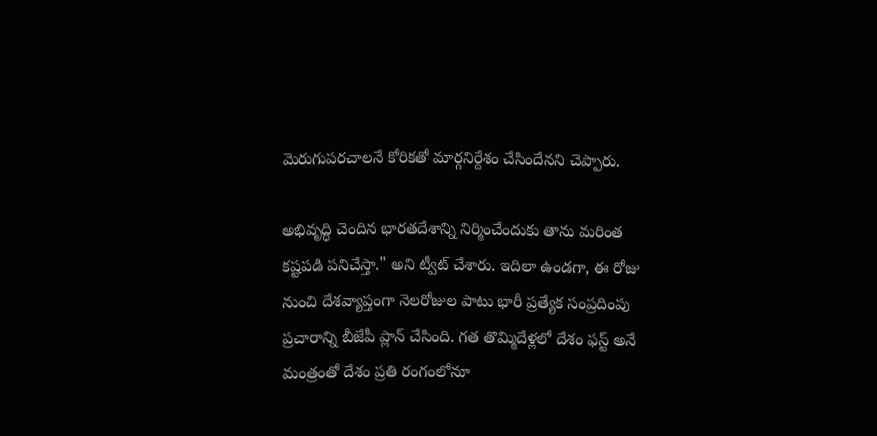మెరుగుపరచాలనే కోరికతో మార్గనిర్దేశం చేసిందేనని చెప్పారు.

అభివృద్ధి చెందిన భారతదేశాన్ని నిర్మించేందుకు తాను మరింత కష్టపడి పనిచేస్తా." అని ట్వీట్‌ చేశారు. ఇదిలా ఉండగా, ఈ రోజు నుంచి దేశవ్యాప్తంగా నెలరోజుల పాటు భారీ ప్రత్యేక సంప్రదింపు ప్రచారాన్ని బీజేపీ ప్లాన్‌ చేసింది. గత తొమ్మిదేళ్లలో దేశం ఫస్ట్‌ అనే మంత్రంతో దేశం ప్రతి రంగంలోనూ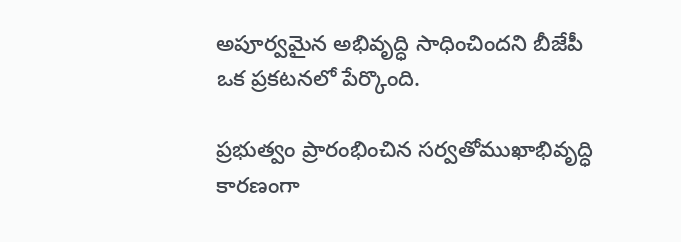అపూర్వమైన అభివృద్ధి సాధించిందని బీజేపీ ఒక ప్రకటనలో పేర్కొంది.

ప్రభుత్వం ప్రారంభించిన సర్వతోముఖాభివృద్ధి కారణంగా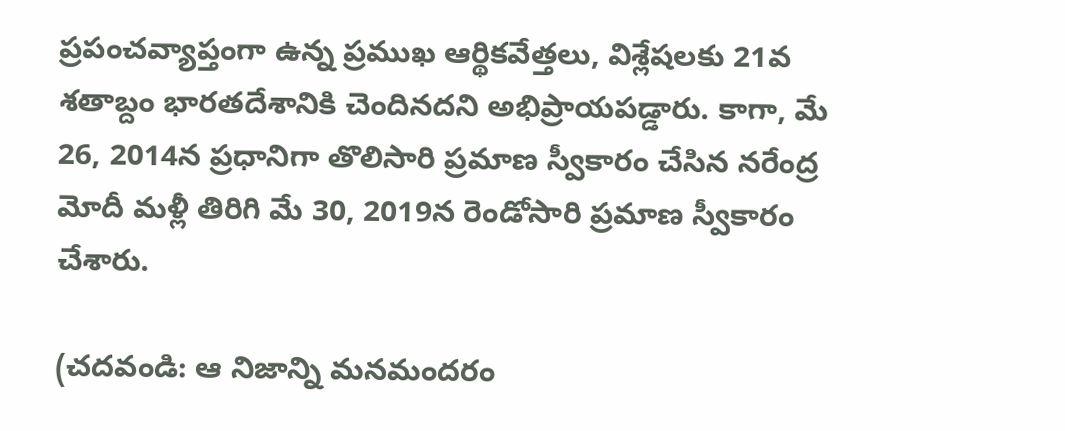ప్రపంచవ్యాప్తంగా ఉన్న ప్రముఖ ఆర్థికవేత్తలు, విశ్లేషలకు 21వ శతాబ్దం భారతదేశానికి చెందినదని అభిప్రాయపడ్డారు. కాగా, మే 26, 2014న ప్రధానిగా తొలిసారి ప్రమాణ స్వీకారం చేసిన నరేంద్ర మోదీ మళ్లీ తిరిగి మే 30, 2019న రెండోసారి ప్రమాణ స్వీకారం చేశారు.

(చదవండి: ఆ నిజాన్ని మనమందరం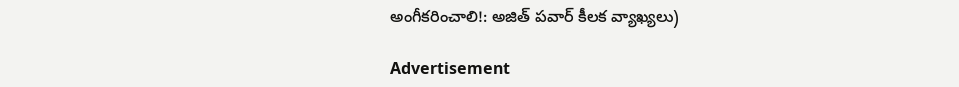అంగీకరించాలి!: అజిత్‌ పవార్‌ కీలక వ్యాఖ్యలు)

Advertisement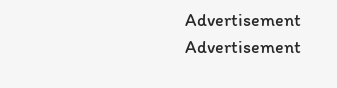Advertisement
Advertisement